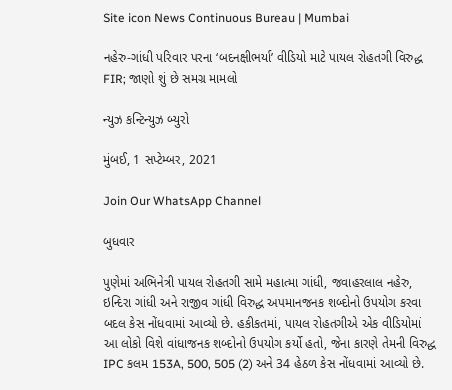Site icon News Continuous Bureau | Mumbai

નહેરુ-ગાંધી પરિવાર પરના ‘બદનક્ષીભર્યા’ વીડિયો માટે પાયલ રોહતગી વિરુદ્ધ FIR; જાણો શું છે સમગ્ર મામલો

ન્યુઝ કન્ટિન્યુઝ બ્યુરો

મુંબઈ, 1 સપ્ટેમ્બર, 2021

Join Our WhatsApp Channel

બુધવાર

પુણેમાં અભિનેત્રી પાયલ રોહતગી સામે મહાત્મા ગાંધી, જવાહરલાલ નહેરુ, ઇન્દિરા ગાંધી અને રાજીવ ગાંધી વિરુદ્ધ અપમાનજનક શબ્દોનો ઉપયોગ કરવા બદલ કેસ નોંધવામાં આવ્યો છે. હકીકતમાં, પાયલ રોહતગીએ એક વીડિયોમાં આ લોકો વિશે વાંધાજનક શબ્દોનો ઉપયોગ કર્યો હતો, જેના કારણે તેમની વિરુદ્ધ IPC કલમ 153A, 500, 505 (2) અને 34 હેઠળ કેસ નોંધવામાં આવ્યો છે.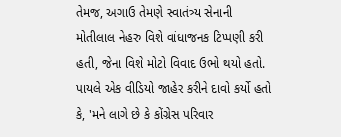તેમજ, અગાઉ તેમણે સ્વાતંત્ર્ય સેનાની મોતીલાલ નેહરુ વિશે વાંધાજનક ટિપ્પણી કરી હતી, જેના વિશે મોટો વિવાદ ઉભો થયો હતો. પાયલે એક વીડિયો જાહેર કરીને દાવો કર્યો હતો કે, 'મને લાગે છે કે કોંગ્રેસ પરિવાર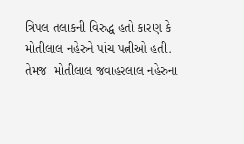ત્રિપલ તલાકની વિરુદ્ધ હતો કારણ કે મોતીલાલ નહેરુને પાંચ પત્નીઓ હતી. તેમજ  મોતીલાલ જવાહરલાલ નહેરુના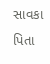સાવકા પિતા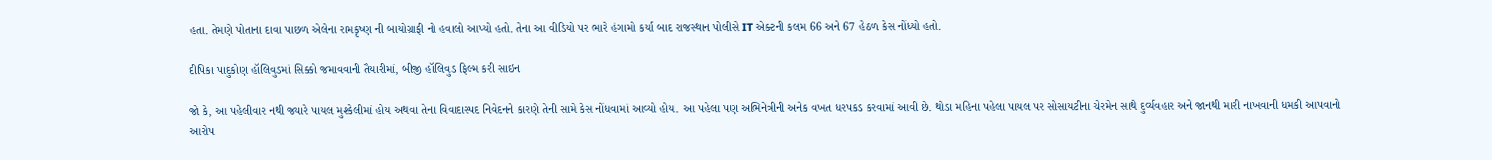હતા. તેમણે પોતાના દાવા પાછળ એલેના રામકૃષ્ણ ની બાયોગ્રાફી નો હવાલો આપ્યો હતો. તેના આ વીડિયો પર ભારે હંગામો કર્યા બાદ રાજસ્થાન પોલીસે IT એક્ટની કલમ 66 અને 67 હેઠળ કેસ નોંધ્યો હતો.

દીપિકા પાદુકોણ હૉલિવુડમાં સિક્કો જમાવવાની તૈયારીમાં, બીજી હૉલિવુડ ફિલ્મ કરી સાઇન

જો કે, આ પહેલીવાર નથી જ્યારે પાયલ મુશ્કેલીમાં હોય અથવા તેના વિવાદાસ્પદ નિવેદનને કારણે તેની સામે કેસ નોંધવામાં આવ્યો હોય. આ પહેલા પણ અભિનેત્રીની અનેક વખત ધરપકડ કરવામાં આવી છે. થોડા મહિના પહેલા પાયલ પર સોસાયટીના ચેરમેન સાથે દુર્વ્યવહાર અને જાનથી મારી નાખવાની ધમકી આપવાનો આરોપ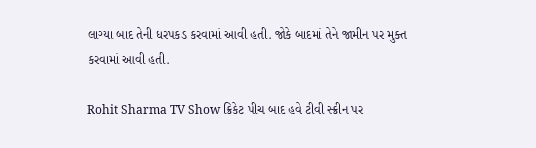લાગ્યા બાદ તેની ધરપકડ કરવામાં આવી હતી. જોકે બાદમાં તેને જામીન પર મુક્ત કરવામાં આવી હતી.

Rohit Sharma TV Show ક્રિકેટ પીચ બાદ હવે ટીવી સ્ક્રીન પર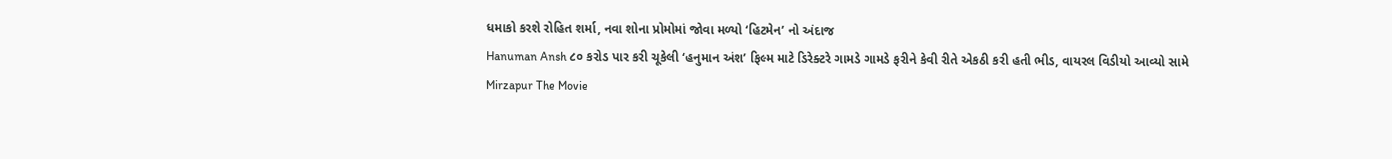ધમાકો કરશે રોહિત શર્મા, નવા શોના પ્રોમોમાં જોવા મળ્યો ‘હિટમેન’ નો અંદાજ
Hanuman Ansh ૮૦ કરોડ પાર કરી ચૂકેલી ‘હનુમાન અંશ’ ફિલ્મ માટે ડિરેક્ટરે ગામડે ગામડે ફરીને કેવી રીતે એકઠી કરી હતી ભીડ, વાયરલ વિડીયો આવ્યો સામે
Mirzapur The Movie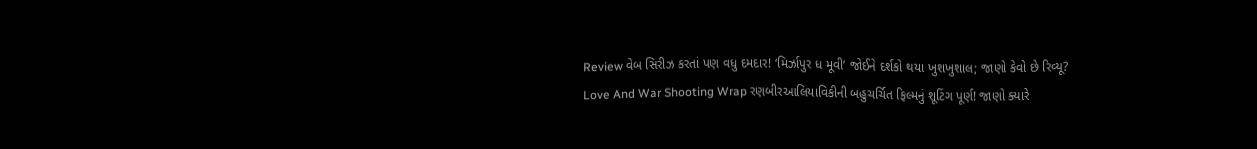Review વેબ સિરીઝ કરતાં પણ વધુ દમદાર! ‘મિર્ઝાપુર ધ મૂવી’ જોઈને દર્શકો થયા ખુશખુશાલ; જાણો કેવો છે રિવ્યૂ?
Love And War Shooting Wrap રણબીરઆલિયાવિકીની બહુચર્ચિત ફિલ્મનું શૂટિંગ પૂર્ણ! જાણો ક્યારે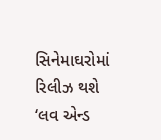સિનેમાઘરોમાં રિલીઝ થશે ‘લવ એન્ડ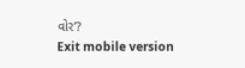વોર’?
Exit mobile version